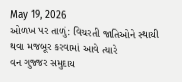May 19, 2026
ઓળખ પર તાળું: વિચરતી જાતિઓને સ્થાયી થવા મજબૂર કરવામાં આવે ત્યારે
વન ગુજ્જર સમુદાય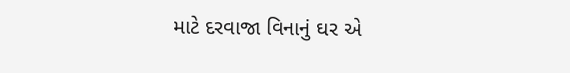માટે દરવાજા વિનાનું ઘર એ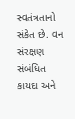સ્વતંત્રતાનો સંકેત છે. વન સંરક્ષણ સંબંધિત કાયદા અને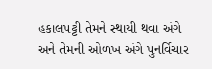હકાલપટ્ટી તેમને સ્થાયી થવા અંગે અને તેમની ઓળખ અંગે પુનર્વિચાર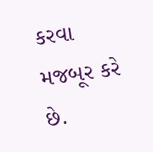કરવા મજબૂર કરે છે.